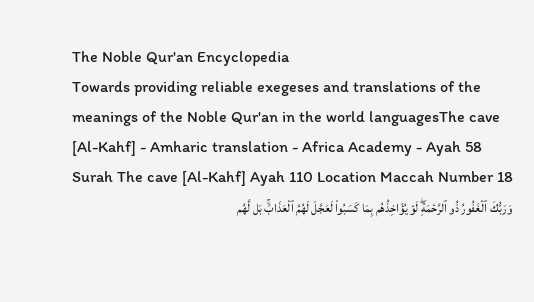The Noble Qur'an Encyclopedia
Towards providing reliable exegeses and translations of the meanings of the Noble Qur'an in the world languagesThe cave [Al-Kahf] - Amharic translation - Africa Academy - Ayah 58
Surah The cave [Al-Kahf] Ayah 110 Location Maccah Number 18
وَرَبُّكَ ٱلۡغَفُورُ ذُو ٱلرَّحۡمَةِۖ لَوۡ يُؤَاخِذُهُم بِمَا كَسَبُواْ لَعَجَّلَ لَهُمُ ٱلۡعَذَابَۚ بَل لَّهُم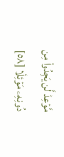مَّوۡعِدٞ لَّن يَجِدُواْ مِن دُونِهِۦ مَوۡئِلٗا [٥٨]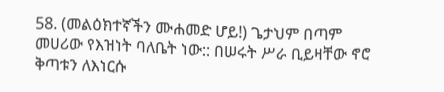58. (መልዕክተኛችን ሙሐመድ ሆይ!) ጌታህም በጣም መሀሪው የእዝነት ባለቤት ነው:: በሠሩት ሥራ ቢይዛቸው ኖሮ ቅጣቱን ለእነርሱ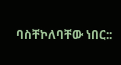ባስቸኮለባቸው ነበር::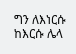ግን ለእነርሱ ከእርሱ ሌላ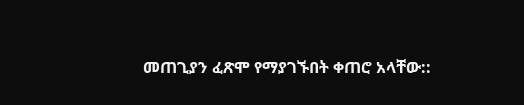መጠጊያን ፈጽሞ የማያገኙበት ቀጠሮ አላቸው::